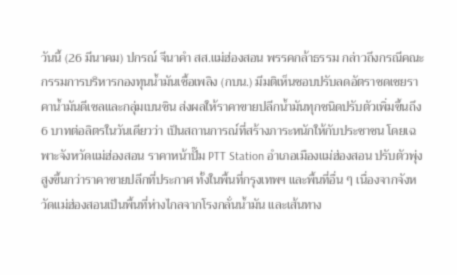วันนี้ (26 มีนาคม) ปกรณ์ จีนาคำ สส.แม่ฮ่องสอน พรรคกล้าธรรม กล่าวถึงกรณีคณะกรรมการบริหารกองทุนน้ำมันเชื้อเพลิง (กบน.) มีมติเห็นชอบปรับลดอัตราชดเชยราคาน้ำมันดีเซลและกลุ่มเบนซิน ส่งผลให้ราคาขายปลีกน้ำมันทุกชนิดปรับตัวเพิ่มขึ้นถึง 6 บาทต่อลิตรในวันเดียวว่า เป็นสถานการณ์ที่สร้างภาระหนักให้กับประชาชน โดยเฉพาะจังหวัดแม่ฮ่องสอน ราคาหน้าปั๊ม PTT Station อำเภอเมืองแม่ฮ่องสอน ปรับตัวพุ่งสูงขึ้นกว่าราคาขายปลีกที่ประกาศ ทั้งในพื้นที่กรุงเทพฯ และพื้นที่อื่น ๆ เนื่องจากจังหวัดแม่ฮ่องสอนเป็นพื้นที่ห่างไกลจากโรงกลั่นน้ำมัน และเส้นทาง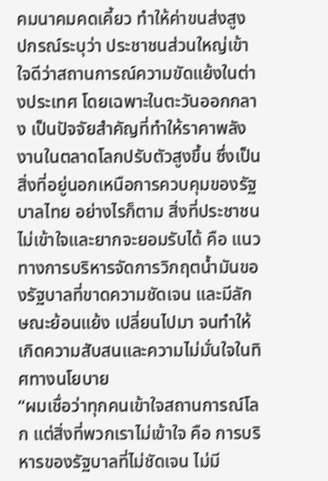คมนาคมคดเคี้ยว ทำให้ค่าขนส่งสูง
ปกรณ์ระบุว่า ประชาชนส่วนใหญ่เข้าใจดีว่าสถานการณ์ความขัดแย้งในต่างประเทศ โดยเฉพาะในตะวันออกกลาง เป็นปัจจัยสำคัญที่ทำให้ราคาพลังงานในตลาดโลกปรับตัวสูงขึ้น ซึ่งเป็นสิ่งที่อยู่นอกเหนือการควบคุมของรัฐบาลไทย อย่างไรก็ตาม สิ่งที่ประชาชนไม่เข้าใจและยากจะยอมรับได้ คือ แนวทางการบริหารจัดการวิกฤตน้ำมันของรัฐบาลที่ขาดความชัดเจน และมีลักษณะย้อนแย้ง เปลี่ยนไปมา จนทำให้เกิดความสับสนและความไม่มั่นใจในทิศทางนโยบาย
“ผมเชื่อว่าทุกคนเข้าใจสถานการณ์โลก แต่สิ่งที่พวกเราไม่เข้าใจ คือ การบริหารของรัฐบาลที่ไม่ชัดเจน ไม่มี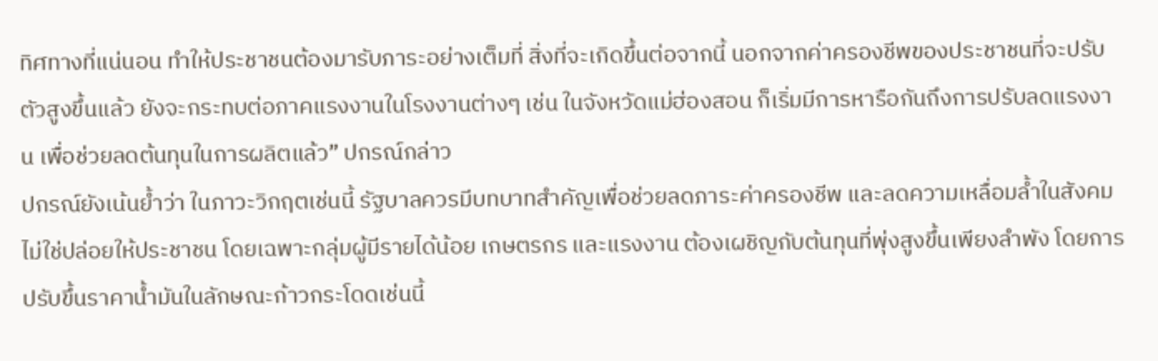ทิศทางที่แน่นอน ทำให้ประชาชนต้องมารับภาระอย่างเต็มที่ สิ่งที่จะเกิดขึ้นต่อจากนี้ นอกจากค่าครองชีพของประชาชนที่จะปรับตัวสูงขึ้นแล้ว ยังจะกระทบต่อภาคแรงงานในโรงงานต่างๆ เช่น ในจังหวัดแม่ฮ่องสอน ก็เริ่มมีการหารือกันถึงการปรับลดแรงงาน เพื่อช่วยลดต้นทุนในการผลิตแล้ว” ปกรณ์กล่าว
ปกรณ์ยังเน้นย้ำว่า ในภาวะวิกฤตเช่นนี้ รัฐบาลควรมีบทบาทสำคัญเพื่อช่วยลดภาระค่าครองชีพ และลดความเหลื่อมล้ำในสังคม ไม่ใช่ปล่อยให้ประชาชน โดยเฉพาะกลุ่มผู้มีรายได้น้อย เกษตรกร และแรงงาน ต้องเผชิญกับต้นทุนที่พุ่งสูงขึ้นเพียงลำพัง โดยการปรับขึ้นราคาน้ำมันในลักษณะก้าวกระโดดเช่นนี้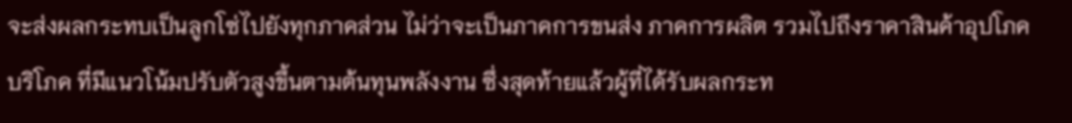จะส่งผลกระทบเป็นลูกโซ่ไปยังทุกภาคส่วน ไม่ว่าจะเป็นภาคการขนส่ง ภาคการผลิต รวมไปถึงราคาสินค้าอุปโภคบริโภค ที่มีแนวโน้มปรับตัวสูงขึ้นตามต้นทุนพลังงาน ซึ่งสุดท้ายแล้วผู้ที่ได้รับผลกระท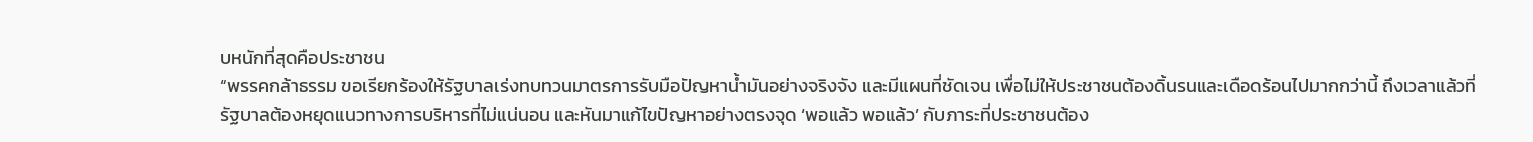บหนักที่สุดคือประชาชน
“พรรคกล้าธรรม ขอเรียกร้องให้รัฐบาลเร่งทบทวนมาตรการรับมือปัญหาน้ำมันอย่างจริงจัง และมีแผนที่ชัดเจน เพื่อไม่ให้ประชาชนต้องดิ้นรนและเดือดร้อนไปมากกว่านี้ ถึงเวลาแล้วที่รัฐบาลต้องหยุดแนวทางการบริหารที่ไม่แน่นอน และหันมาแก้ไขปัญหาอย่างตรงจุด ‘พอแล้ว พอแล้ว’ กับภาระที่ประชาชนต้อง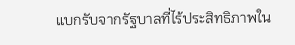แบกรับจากรัฐบาลที่ไร้ประสิทธิภาพใน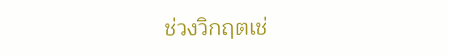ช่วงวิกฤตเช่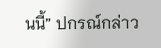นนี้” ปกรณ์กล่าว